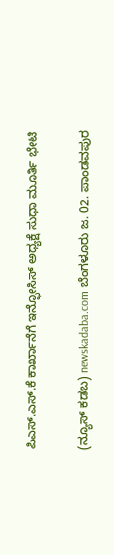ಪಿಎಸ್.ಎಸ್.ಕೆ ಕಾರ್ಖಾನೆಗೆ ಇನ್ಫೋಸಿಸ್ ಅಧ್ಯಕ್ಷೆ ಸುಧಾ ಮೂರ್ತಿ ಭೇಟಿ

(ನ್ಯೂಸ್ ಕಡಬ) newskadaba.com ಬೆಂಗಳೂರು ಜ. 02. ಪಾಂಡವಪುರ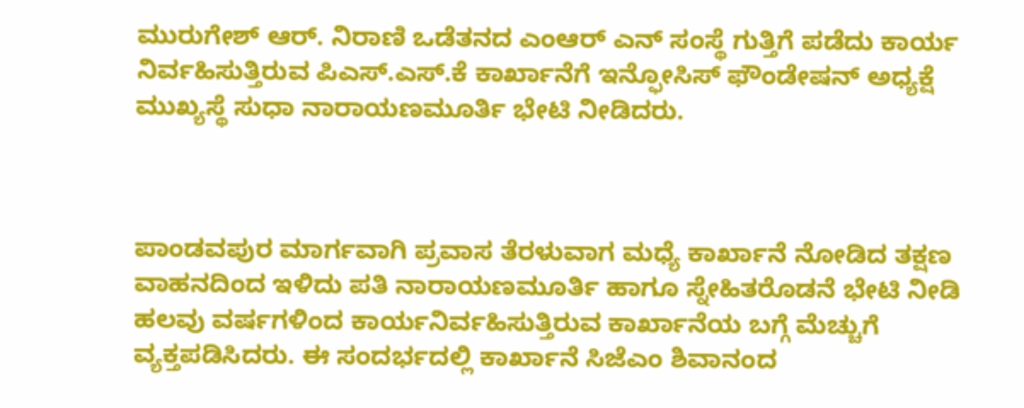ಮುರುಗೇಶ್ ಆರ್. ನಿರಾಣಿ ಒಡೆತನದ ಎಂಆರ್ ಎನ್ ಸಂಸ್ಥೆ ಗುತ್ತಿಗೆ ಪಡೆದು ಕಾರ್ಯ ನಿರ್ವಹಿಸುತ್ತಿರುವ ಪಿಎಸ್.ಎಸ್.ಕೆ ಕಾರ್ಖಾನೆಗೆ ಇನ್ಫೋಸಿಸ್ ಫೌಂಡೇಷನ್ ಅಧ್ಯಕ್ಷೆ ಮುಖ್ಯಸ್ಥೆ ಸುಧಾ ನಾರಾಯಣಮೂರ್ತಿ ಭೇಟಿ ನೀಡಿದರು.



ಪಾಂಡವಪುರ ಮಾರ್ಗವಾಗಿ ಪ್ರವಾಸ ತೆರಳುವಾಗ ಮಧ್ಯೆ ಕಾರ್ಖಾನೆ ನೋಡಿದ ತಕ್ಷಣ ವಾಹನದಿಂದ ಇಳಿದು ಪತಿ ನಾರಾಯಣಮೂರ್ತಿ ಹಾಗೂ ಸ್ನೇಹಿತರೊಡನೆ ಭೇಟಿ ನೀಡಿ ಹಲವು ವರ್ಷಗಳಿಂದ ಕಾರ್ಯನಿರ್ವಹಿಸುತ್ತಿರುವ ಕಾರ್ಖಾನೆಯ ಬಗ್ಗೆ ಮೆಚ್ಚುಗೆ ವ್ಯಕ್ತಪಡಿಸಿದರು. ಈ ಸಂದರ್ಭದಲ್ಲಿ ಕಾರ್ಖಾನೆ ಸಿಜೆಎಂ ಶಿವಾನಂದ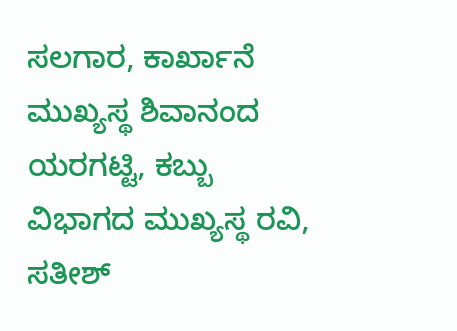ಸಲಗಾರ, ಕಾರ್ಖಾನೆ ಮುಖ್ಯಸ್ಥ ಶಿವಾನಂದ ಯರಗಟ್ಟಿ, ಕಬ್ಬು ವಿಭಾಗದ ಮುಖ್ಯಸ್ಥ ರವಿ, ಸತೀಶ್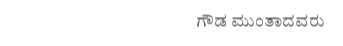ಗೌಡ ಮುಂತಾದವರು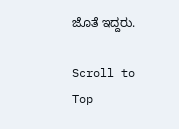ಜೊತೆ ಇದ್ದರು.

Scroll to Top